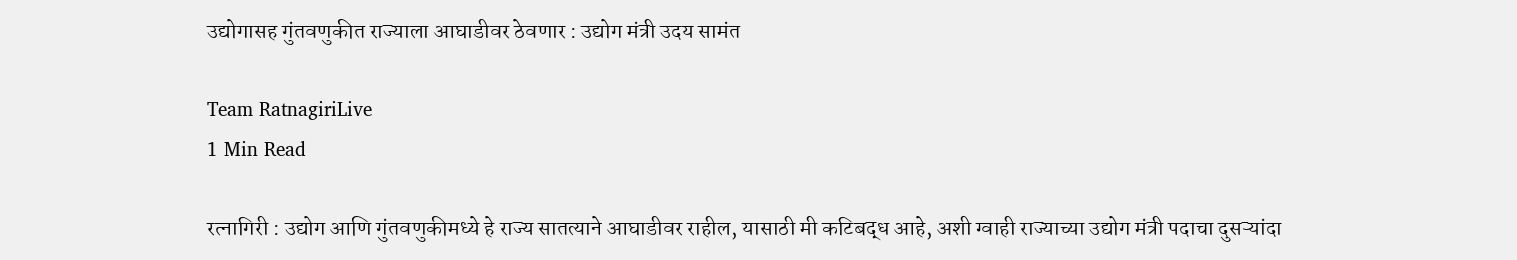उद्योगासह गुंतवणुकीत राज्याला आघाडीवर ठेवणार : उद्योग मंत्री उदय सामंत

Team RatnagiriLive
1 Min Read

रत्नागिरी : उद्योग आणि गुंतवणुकीमध्ये हे राज्य सातत्याने आघाडीवर राहील, यासाठी मी कटिबद्ध आहे, अशी ग्वाही राज्याच्या उद्योग मंत्री पदाचा दुसऱ्यांदा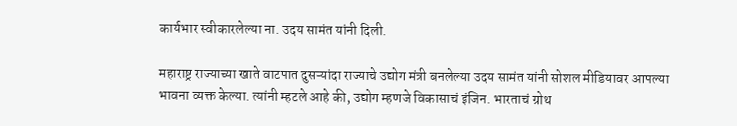कार्यभार स्वीकारलेल्या ना. उदय सामंत यांनी दिली.

महाराष्ट्र राज्याच्या खाते वाटपात दुसऱ्यांदा राज्याचे उद्योग मंत्री बनलेल्या उदय सामंत यांनी सोशल मीडियावर आपल्या भावना व्यक्त केल्या. त्यांनी म्हटले आहे की, उद्योग म्हणजे विकासाचं इंजिन. भारताचं ग्रोथ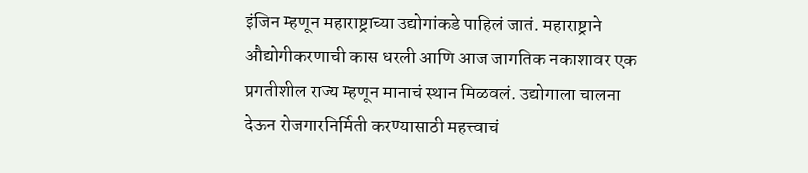इंजिन म्हणून महाराष्ट्राच्या उद्योगांकडे पाहिलं जातं. महाराष्ट्राने औद्योगीकरणाची कास धरली आणि आज जागतिक नकाशावर एक प्रगतीशील राज्य म्हणून मानाचं स्थान मिळवलं. उद्योगाला चालना देऊन रोजगारनिर्मिती करण्यासाठी महत्त्वाचं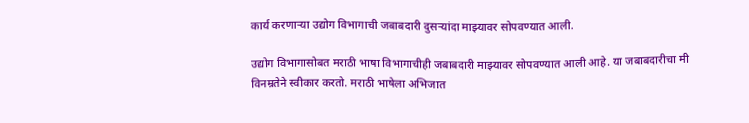कार्य करणाऱ्या उद्योग विभागाची जबाबदारी दुसऱ्यांदा माझ्यावर सोपवण्यात आली.

उद्योग विभागासोबत मराठी भाषा विभागाचीही जबाबदारी माझ्यावर सोपवण्यात आली आहे. या जबाबदारीचा मी विनम्रतेने स्वीकार करतो. मराठी भाषेला अभिजात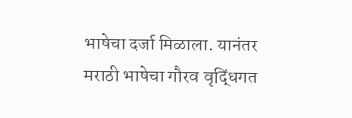भाषेचा दर्जा मिळाला. यानंतर मराठी भाषेचा गौरव वृद्धिंगत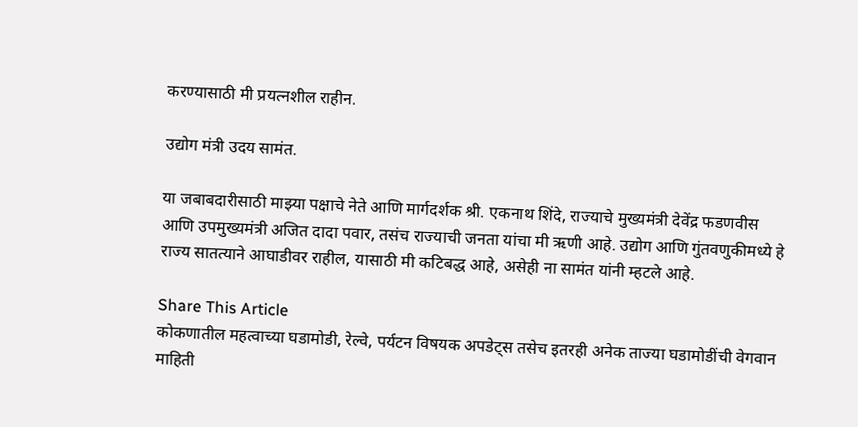करण्यासाठी मी प्रयत्नशील राहीन.

उद्योग मंत्री उदय सामंत.

या जबाबदारीसाठी माझ्या पक्षाचे नेते आणि मार्गदर्शक श्री. एकनाथ शिंदे, राज्याचे मुख्यमंत्री देवेंद्र फडणवीस आणि उपमुख्यमंत्री अजित दादा पवार, तसंच राज्याची जनता यांचा मी ऋणी आहे. उद्योग आणि गुंतवणुकीमध्ये हे राज्य सातत्याने आघाडीवर राहील, यासाठी मी कटिबद्ध आहे, असेही ना सामंत यांनी म्हटले आहे.

Share This Article
कोकणातील महत्वाच्या घडामोडी, रेल्वे, पर्यटन विषयक अपडेट्स तसेच इतरही अनेक ताज्या घडामोडींची वेगवान माहिती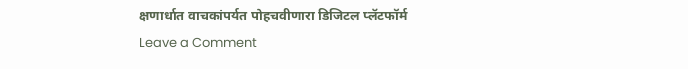क्षणार्धात वाचकांपर्यत पोहचवीणारा डिजिटल प्लॅटफॉर्म
Leave a Comment